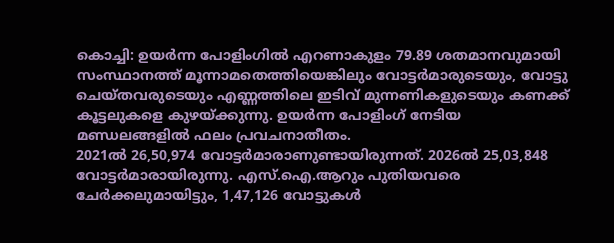കൊച്ചി: ഉയർന്ന പോളിംഗിൽ എറണാകുളം 79.89 ശതമാനവുമായി സംസ്ഥാനത്ത് മൂന്നാമതെത്തിയെങ്കിലും വോട്ടർമാരുടെയും, വോട്ടു ചെയ്തവരുടെയും എണ്ണത്തിലെ ഇടിവ് മുന്നണികളുടെയും കണക്ക് കൂട്ടലുകളെ കുഴയ്ക്കുന്നു. ഉയർന്ന പോളിംഗ് നേടിയ മണ്ഡലങ്ങളിൽ ഫലം പ്രവചനാതീതം.
2021ൽ 26,50,974 വോട്ടർമാരാണുണ്ടായിരുന്നത്. 2026ൽ 25,03,848 വോട്ടർമാരായിരുന്നു. എസ്.ഐ.ആറും പുതിയവരെ ചേർക്കലുമായിട്ടും, 1,47,126 വോട്ടുകൾ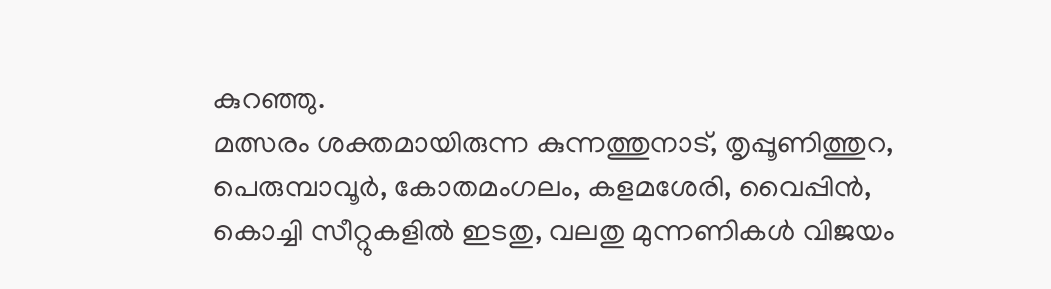കുറഞ്ഞു.
മത്സരം ശക്തമായിരുന്ന കുന്നത്തുനാട്, തൃപ്പൂണിത്തുറ, പെരുമ്പാവൂർ, കോതമംഗലം, കളമശേരി, വൈപ്പിൻ, കൊച്ചി സീറ്റുകളിൽ ഇടതു, വലതു മുന്നണികൾ വിജയം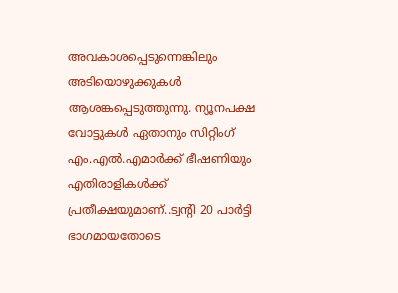അവകാശപ്പെടുന്നെങ്കിലും അടിയൊഴുക്കുകൾ ആശങ്കപ്പെടുത്തുന്നു. ന്യൂനപക്ഷ വോട്ടുകൾ ഏതാനും സിറ്റിംഗ് എം.എൽ.എമാർക്ക് ഭീഷണിയും എതിരാളികൾക്ക് പ്രതീക്ഷയുമാണ്..ട്വന്റി 20 പാർട്ടി ഭാഗമായതോടെ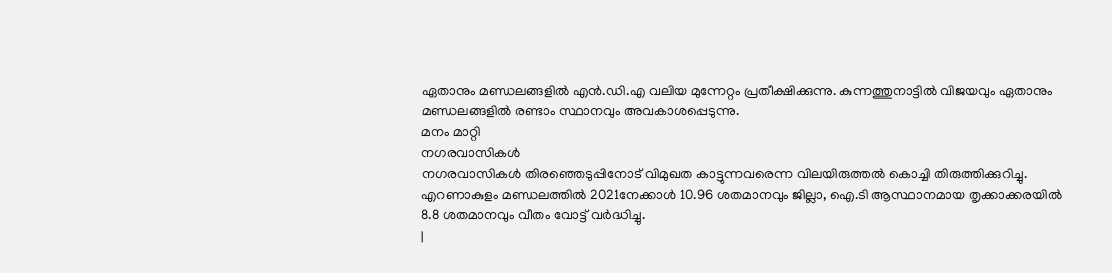ഏതാനും മണ്ഡലങ്ങളിൽ എൻ.ഡി.എ വലിയ മുന്നേറ്റം പ്രതീക്ഷിക്കുന്നു. കുന്നത്തുനാട്ടിൽ വിജയവും ഏതാനും മണ്ഡലങ്ങളിൽ രണ്ടാം സ്ഥാനവും അവകാശപ്പെടുന്നു.
മനം മാറ്റി
നഗരവാസികൾ
നഗരവാസികൾ തിരഞ്ഞെടുപ്പിനോട് വിമുഖത കാട്ടുന്നവരെന്ന വിലയിരുത്തൽ കൊച്ചി തിരുത്തിക്കുറിച്ചു. എറണാകുളം മണ്ഡലത്തിൽ 2021നേക്കാൾ 10.96 ശതമാനവും ജില്ലാ, ഐ.ടി ആസ്ഥാനമായ തൃക്കാക്കരയിൽ 8.8 ശതമാനവും വീതം വോട്ട് വർദ്ധിച്ചു.
|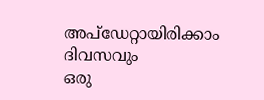അപ്ഡേറ്റായിരിക്കാം ദിവസവും
ഒരു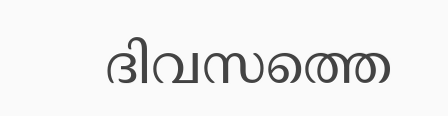ദിവസത്തെ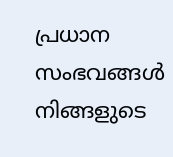പ്രധാന സംഭവങ്ങൾ നിങ്ങളുടെ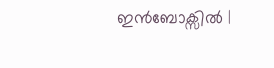ഇൻബോക്സിൽ |